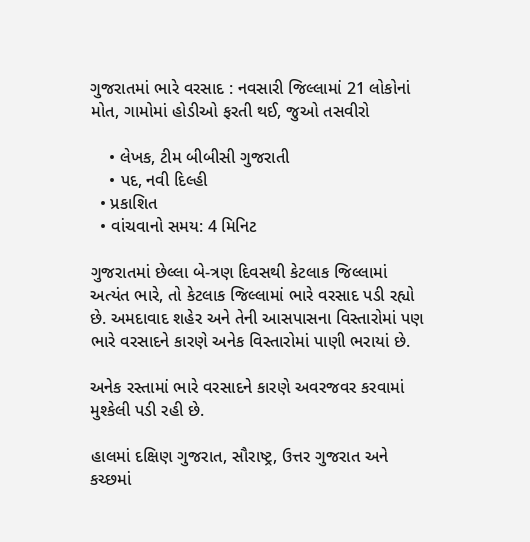ગુજરાતમાં ભારે વરસાદ : નવસારી જિલ્લામાં 21 લોકોનાં મોત, ગામોમાં હોડીઓ ફરતી થઈ, જુઓ તસવીરો

    • લેખક, ટીમ બીબીસી ગુજરાતી
    • પદ, નવી દિલ્હી
  • પ્રકાશિત
  • વાંચવાનો સમય: 4 મિનિટ

ગુજરાતમાં છેલ્લા બે-ત્રણ દિવસથી કેટલાક જિલ્લામાં અત્યંત ભારે, તો કેટલાક જિલ્લામાં ભારે વરસાદ પડી રહ્યો છે. અમદાવાદ શહેર અને તેની આસપાસના વિસ્તારોમાં પણ ભારે વરસાદને કારણે અનેક વિસ્તારોમાં પાણી ભરાયાં છે.

અનેક રસ્તામાં ભારે વરસાદને કારણે અવરજવર કરવામાં મુશ્કેલી પડી રહી છે.

હાલમાં દક્ષિણ ગુજરાત, સૌરાષ્ટ્ર, ઉત્તર ગુજરાત અને કચ્છમાં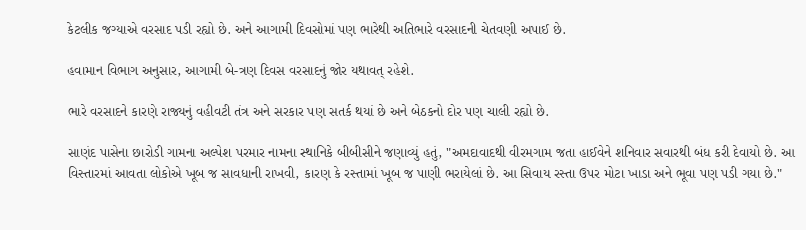કેટલીક જગ્યાએ વરસાદ પડી રહ્યો છે. અને આગામી દિવસોમાં પણ ભારેથી અતિભારે વરસાદની ચેતવણી અપાઈ છે.

હવામાન વિભાગ અનુસાર, આગામી બે-ત્રણ દિવસ વરસાદનું જોર યથાવત્ રહેશે.

ભારે વરસાદને કારણે રાજ્યનું વહીવટી તંત્ર અને સરકાર પણ સતર્ક થયાં છે અને બેઠકનો દોર પણ ચાલી રહ્યો છે.

સાણંદ પાસેના છારોડી ગામના અલ્પેશ પરમાર નામના સ્થાનિકે બીબીસીને જણાવ્યું હતું, "અમદાવાદથી વીરમગામ જતા હાઈવેને શનિવાર સવારથી બંધ કરી દેવાયો છે. આ વિસ્તારમાં આવતા લોકોએ ખૂબ જ સાવધાની રાખવી, કારણ કે રસ્તામાં ખૂબ જ પાણી ભરાયેલાં છે. આ સિવાય રસ્તા ઉપર મોટા ખાડા અને ભૂવા પણ પડી ગયા છે."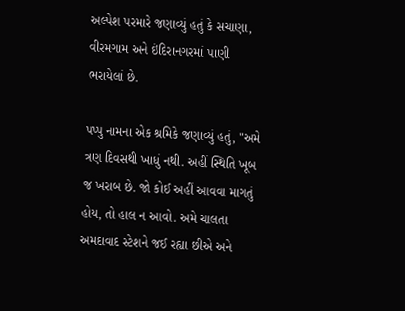અલ્પેશ પરમારે જણાવ્યું હતું કે સચાણા, વીરમગામ અને ઇંદિરાનગરમાં પાણી ભરાયેલાં છે.

પપ્પુ નામના એક શ્રમિકે જણાવ્યું હતું, "અમે ત્રણ દિવસથી ખાધું નથી. અહીં સ્થિતિ ખૂબ જ ખરાબ છે. જો કોઈ અહીં આવવા માગતું હોય, તો હાલ ન આવો. અમે ચાલતા અમદાવાદ સ્ટેશને જઈ રહ્યા છીએ અને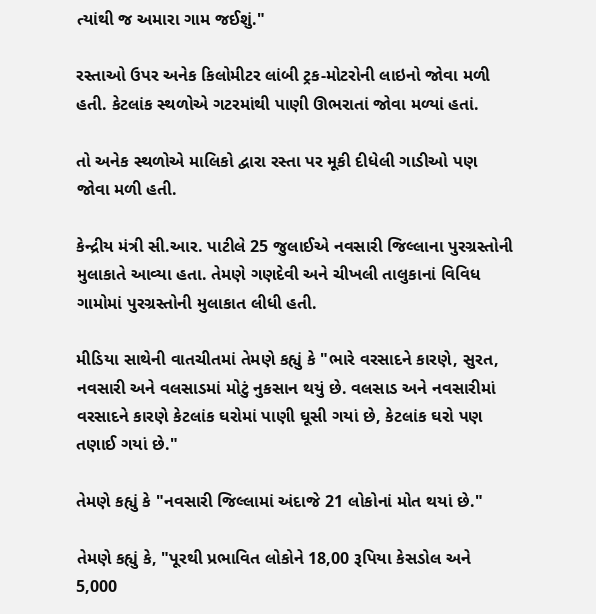ત્યાંથી જ અમારા ગામ જઈશું."

રસ્તાઓ ઉપર અનેક કિલોમીટર લાંબી ટ્રક-મોટરોની લાઇનો જોવા મળી હતી. કેટલાંક સ્થળોએ ગટરમાંથી પાણી ઊભરાતાં જોવા મળ્યાં હતાં.

તો અનેક સ્થળોએ માલિકો દ્વારા રસ્તા પર મૂકી દીધેલી ગાડીઓ પણ જોવા મળી હતી.

કેન્દ્રીય મંત્રી સી.આર. પાટીલે 25 જુલાઈએ નવસારી જિલ્લાના પુરગ્રસ્તોની મુલાકાતે આવ્યા હતા. તેમણે ગણદેવી અને ચીખલી તાલુકાનાં વિવિધ ગામોમાં પુરગ્રસ્તોની મુલાકાત લીધી હતી.

મીડિયા સાથેની વાતચીતમાં તેમણે કહ્યું કે "ભારે વરસાદને કારણે, સુરત, નવસારી અને વલસાડમાં મોટું નુકસાન થયું છે. વલસાડ અને નવસારીમાં વરસાદને કારણે કેટલાંક ઘરોમાં પાણી ઘૂસી ગયાં છે, કેટલાંક ઘરો પણ તણાઈ ગયાં છે."

તેમણે કહ્યું કે "નવસારી જિલ્લામાં અંદાજે 21 લોકોનાં મોત થયાં છે."

તેમણે કહ્યું કે, "પૂરથી પ્રભાવિત લોકોને 18,00 રૂપિયા કેસડોલ અને 5,000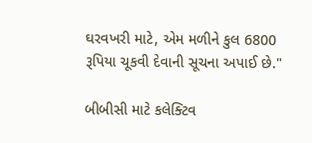ઘરવખરી માટે, એમ મળીને કુલ 6800 રૂપિયા ચૂકવી દેવાની સૂચના અપાઈ છે."

બીબીસી માટે કલેક્ટિવ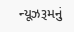ન્યૂઝરૂમનું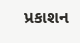પ્રકાશન